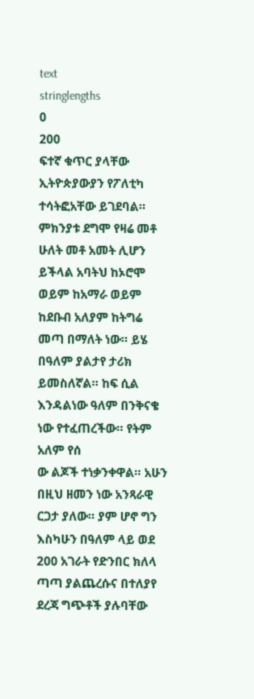text
stringlengths
0
200
ፍተኛ ቁጥር ያላቸው ኢትዮጵያውያን የፖለቲካ ተሳትፎአቸው ይገደባል። ምክንያቱ ደግሞ የዛሬ መቶ ሁለት መቶ አመት ሊሆን ይችላል አባትህ ከኦሮሞ ወይም ከአማራ ወይም ከደቡብ አለያም ከትግሬ መጣ በማለት ነው። ይሄ በዓለም ያልታየ ታሪክ ይመስለኛል። ከፍ ሲል እንዳልነው ዓለም በንቅናቄ ነው የተፈጠረችው። የትም አለም የሰ
ው ልጆች ተነቃንቀዋል። አሁን በዚህ ዘመን ነው አንጻራዊ ርጋታ ያለው። ያም ሆኖ ግን እስካሁን በዓለም ላይ ወደ 200 አገራት የድንበር ክለላ ጣጣ ያልጨረሱና በተለያየ ደረጃ ግጭቶች ያሉባቸው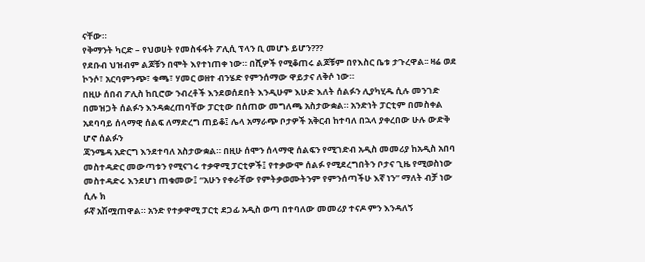ናቸው።
የቅማንት ካርድ – የህወሀት የመስፋፋት ፖሊሲ ፕላን ቢ መሆኑ ይሆን???
የደቡብ ህዝብም ልጆቹን በሞት እየተነጠቀ ነው። በሺዎች የሚቆጠሩ ልጆቹም በየእስር ቤቱ ታጉረዋል፡፡ ዛሬ ወደ ኮንሶ፣ አርባምንጭ፣ ቁጫ፣ ሃመር ወዘተ ብንሄድ የምንሰማው ዋይታና ለቅሶ ነው።
በዚሁ ሰበብ ፖሊስ ከቢሮው ንብረቶች እንደወሰደበት እንዲሁም እሁድ እለት ሰልፉን ሊያካሂዱ ሲሉ መንገድ በመዝጋት ሰልፉን እንዳቋረጠባቸው ፓርቲው በሰጠው መግለጫ አስታውቋል። አንድነት ፓርቲም በመስቀል አደባባይ ሰላማዊ ሰልፍ ለማድረግ ጠይቆ፤ ሌላ አማራጭ ቦታዎች አቅርብ ከተባለ በኋላ ያቀረበው ሁሉ ውድቅ ሆኖ ሰልፉን
ጃንሜዳ አድርግ እንደተባለ አስታውቋል። በዚሁ ሰሞን ሰላማዊ ሰልፍን የሚገድብ አዲስ መመሪያ ከአዲስ አበባ መስተዳድር መውጣቱን የሚናገሩ ተቃዋሚ ፓርቲዎች፤ የተቃውሞ ሰልፉ የሚደረግበትን ቦታና ጊዜ የሚወስነው መስተዳድሩ እንደሆነ ጠቁመው፤ “አሁን የቀራቸው የምትቃወሙትንም የምንሰጣችሁ እኛ ነን” ማለት ብቻ ነው ሲሉ ክ
ፉኛ አሽሟጠዋል። አንድ የተቃዋሚ ፓርቲ ደጋፊ አዲስ ወጣ በተባለው መመሪያ ተናዶ ምን እንዳለኝ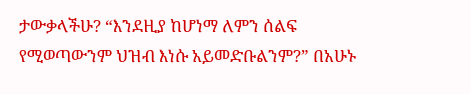ታውቃላችሁ? “እንደዚያ ከሆነማ ለምን ሰልፍ የሚወጣውንም ህዝብ እነሱ አይመድቡልንም?” በአሁኑ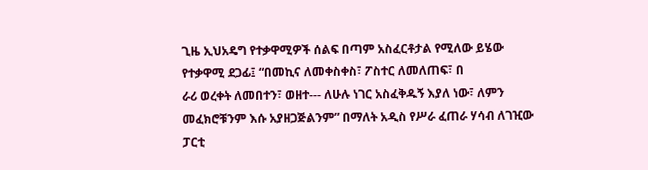ጊዜ ኢህአዴግ የተቃዋሚዎች ሰልፍ በጣም አስፈርቶታል የሚለው ይሄው የተቃዋሚ ደጋፊ፤ “በመኪና ለመቀስቀስ፣ ፖስተር ለመለጠፍ፣ በ
ራሪ ወረቀት ለመበተን፣ ወዘተ--- ለሁሉ ነገር አስፈቅዱኝ እያለ ነው፣ ለምን መፈክሮቹንም እሱ አያዘጋጅልንም” በማለት አዲስ የሥራ ፈጠራ ሃሳብ ለገዢው ፓርቲ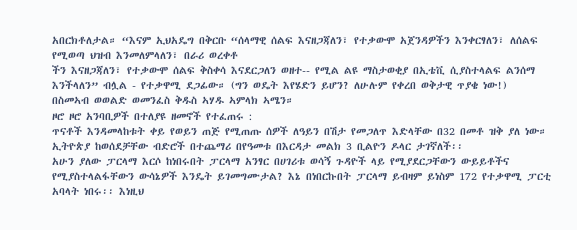አበርክቶለታል። “እናም ኢህአዴግ በቅርቡ “ሰላማዊ ሰልፍ እናዘጋጃለን፣ የተቃውሞ አጀንዳዎችን እንቀርፃለን፣ ለሰልፍ የሚወጣ ህዝብ እንመለምላለን፣ በራሪ ወረቀቶ
ችን እናዘጋጃለን፣ የተቃውሞ ሰልፍ ቅስቀሳ እናደርጋለን ወዘተ-- የሚል ልዩ ማስታወቂያ በኢቴቪ ሲያስተላልፍ ልንሰማ እንችላለን” ብሏል - የተቃዋሚ ደጋፊው። (ግን ወዴት እየሄድን ይሆን? ለሁሉም የቀረበ ወቅታዊ ጥያቄ ነው!)
በስመኣብ ወወልድ ወመንፈስ ቅዱስ ኣሃዱ ኣምላክ ኣሜን።
ዞሮ ዞሮ አንባቢዎች በተለያዩ ዘመኖች የተፈጠሩ :
ጥናቶች እንዳመላከቱት ቀይ የወይን ጠጅ የሚጠጡ ሰዎች ለዓይን በሽታ የመጋለጥ እድላቸው በ32 በመቶ ዝቅ ያለ ነው።
ኢትዮጵያ ከወሰደቻቸው ብድሮች በተጨማሪ በየዓመቱ በእርዳታ መልክ 3 ቢልዮን ዶላር ታገኛለች፡፡
አሁን ያለው ፓርላማ እርሶ ከነበሩበት ፓርላማ አንፃር በሀገሪቱ ወሳኝ ጉዳዮች ላይ የሚያደርጋቸውን ውይይቶችና የሚያስተላልፋቸውን ውሳኔዎች እንዴት ይገመግሙታል? እኔ በነበርኩበት ፓርላማ ይብዛም ይነስም 172 የተቃዋሚ ፓርቲ አባላት ነበሩ፡፡ እነዚህ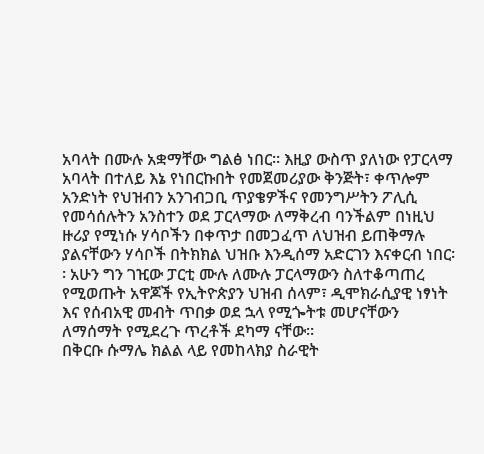አባላት በሙሉ አቋማቸው ግልፅ ነበር፡፡ እዚያ ውስጥ ያለነው የፓርላማ
አባላት በተለይ እኔ የነበርኩበት የመጀመሪያው ቅንጅት፣ ቀጥሎም አንድነት የህዝብን አንገብጋቢ ጥያቄዎችና የመንግሥትን ፖሊሲ የመሳሰሉትን አንስተን ወደ ፓርላማው ለማቅረብ ባንችልም በነዚህ ዙሪያ የሚነሱ ሃሳቦችን በቀጥታ በመጋፈጥ ለህዝብ ይጠቅማሉ ያልናቸውን ሃሳቦች በትክክል ህዝቡ እንዲሰማ አድርገን እናቀርብ ነበር፡
፡ አሁን ግን ገዢው ፓርቲ ሙሉ ለሙሉ ፓርላማውን ስለተቆጣጠረ የሚወጡት አዋጆች የኢትዮጵያን ህዝብ ሰላም፣ ዲሞክራሲያዊ ነፃነት እና የሰብአዊ መብት ጥበቃ ወደ ኋላ የሚጐትቱ መሆናቸውን ለማሰማት የሚደረጉ ጥረቶች ደካማ ናቸው፡፡
በቅርቡ ሱማሌ ክልል ላይ የመከላክያ ስራዊት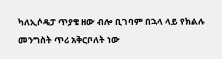ካለኢሶዴፓ ጥያቄ ዘው ብሎ ቢገባም በኋላ ላይ የክልሉ መንግስት ጥሪ አቅርቦለት ነው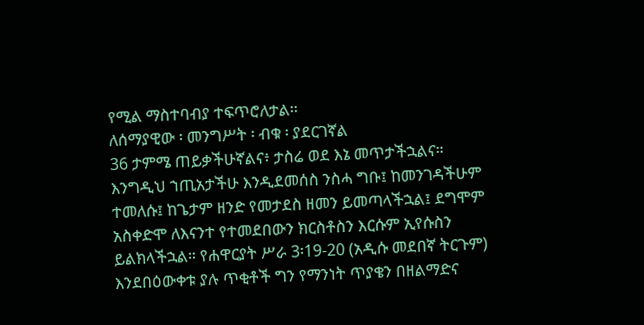የሚል ማስተባብያ ተፍጥሮለታል፡፡
ለሰማያዊው ፡ መንግሥት ፡ ብቁ ፡ ያደርገኛል
36 ታምሜ ጠይቃችሁኛልና፥ ታስሬ ወደ እኔ መጥታችኋልና።
እንግዲህ ኀጢአታችሁ እንዲደመሰስ ንስሓ ግቡ፤ ከመንገዳችሁም ተመለሱ፤ ከጌታም ዘንድ የመታደስ ዘመን ይመጣላችኋል፤ ደግሞም አስቀድሞ ለእናንተ የተመደበውን ክርስቶስን እርሱም ኢየሱስን ይልክላችኋል። የሐዋርያት ሥራ 3፡19-20 (አዲሱ መደበኛ ትርጉም)
እንደበዕውቀቱ ያሉ ጥቂቶች ግን የማንነት ጥያቄን በዘልማድና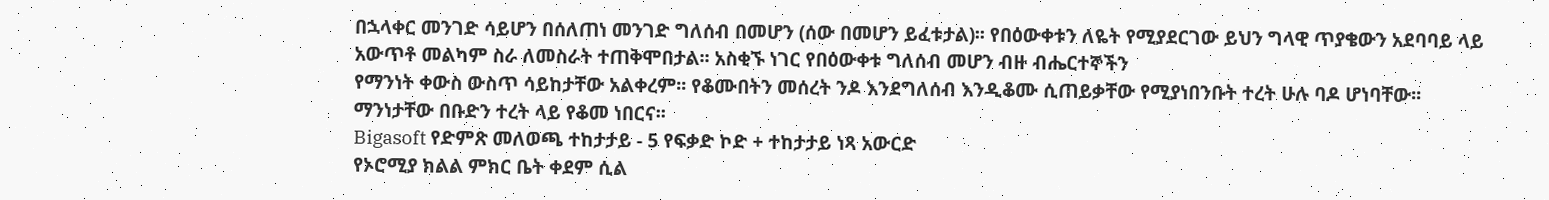በኋላቀር መንገድ ሳይሆን በሰለጠነ መንገድ ግለሰብ በመሆን (ሰው በመሆን ይፈቱታል)፡፡ የበዕውቀቱን ለዬት የሚያደርገው ይህን ግላዊ ጥያቄውን አደባባይ ላይ አውጥቶ መልካም ስራ ለመስራት ተጠቅሞበታል፡፡ አስቂኙ ነገር የበዕውቀቱ ግለሰብ መሆን ብዙ ብሔርተኞችን
የማንነት ቀውስ ውስጥ ሳይከታቸው አልቀረም፡፡ የቆሙበትን መሰረት ንዶ እንደግለሰብ እንዲቆሙ ሲጠይቃቸው የሚያነበንቡት ተረት ሁሉ ባዶ ሆነባቸው፡፡ ማንነታቸው በቡድን ተረት ላይ የቆመ ነበርና፡፡
Bigasoft የድምጽ መለወጫ ተከታታይ - 5 የፍቃድ ኮድ + ተከታታይ ነጻ አውርድ
የኦሮሚያ ክልል ምክር ቤት ቀደም ሲል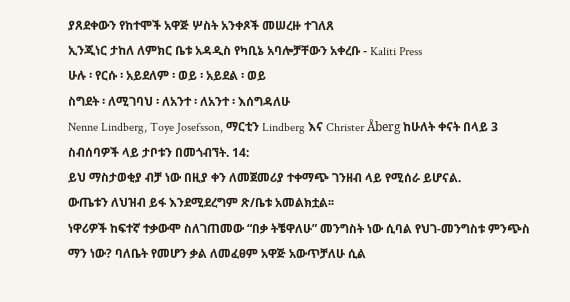ያጸደቀውን የከተሞች አዋጅ ሦስት አንቀጾች መሠረዙ ተገለጸ
ኢንጂነር ታከለ ለምክር ቤቱ አዳዲስ የካቢኔ አባሎቻቸውን አቀረቡ - Kaliti Press
ሁሉ ፡ የርሱ ፡ አይደለም ፡ ወይ ፡ አይደል ፡ ወይ
ስግደት ፡ ለሚገባህ ፡ ለአንተ ፡ ለአንተ ፡ እሰግዳለሁ
Nenne Lindberg, Toye Josefsson, ማርቲን Lindberg እና Christer Åberg ከሁለት ቀናት በላይ 3 ስብሰባዎች ላይ ታቦቱን በመጎብኘት. 14:
ይህ ማስታወቂያ ብቻ ነው በዚያ ቀን ለመጀመሪያ ተቀማጭ ገንዘብ ላይ የሚሰራ ይሆናል.
ውጤቱን ለህዝብ ይፋ እንደሚደረግም ጽ/ቤቱ አመልክቷል፡፡
ነዋሪዎች ከፍተኛ ተቃውሞ ስለገጠመው “በቃ ትቼዋለሁ” መንግስት ነው ሲባል የህገ-መንግስቱ ምንጭስ ማን ነው? ባለቤት የመሆን ቃል ለመፈፀም አዋጅ አውጥቻለሁ ሲል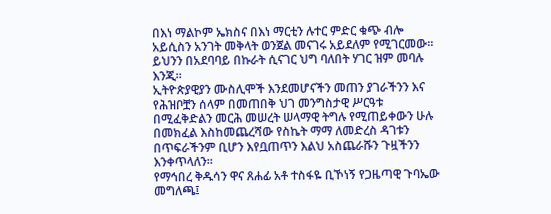በእነ ማልኮም ኤክስና በእነ ማርቲን ሉተር ምድር ቁጭ ብሎ አይሲስን አንገት መቅላት ወንጀል መናገሩ አይደለም የሚገርመው። ይህንን በአደባባይ በኩራት ሲናገር ህግ ባለበት ሃገር ዝም መባሉ እንጂ።
ኢትዮጵያዊያን ሙስሊሞች እንደመሆናችን መጠን ያገራችንን እና የሕዝቦቿን ሰላም በመጠበቅ ህገ መንግስታዊ ሥርዓቱ በሚፈቅድልን መርሕ መሠረት ሠላማዊ ትግሉ የሚጠይቀውን ሁሉ በመክፈል እስከመጨረሻው የስኬት ማማ ለመድረስ ዳገቱን በጥፍራችንም ቢሆን እየቧጠጥን እልህ አስጨራሹን ጉዟችንን እንቀጥላለን፡፡
የማኅበረ ቅዱሳን ዋና ጸሐፊ አቶ ተስፋዬ ቢኾነኝ የጋዜጣዊ ጉባኤው መግለጫ፤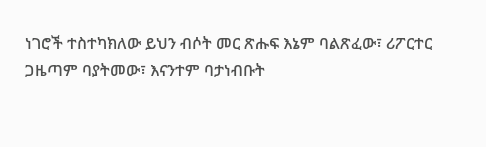ነገሮች ተስተካክለው ይህን ብሶት መር ጽሑፍ እኔም ባልጽፈው፣ ሪፖርተር ጋዜጣም ባያትመው፣ እናንተም ባታነብቡት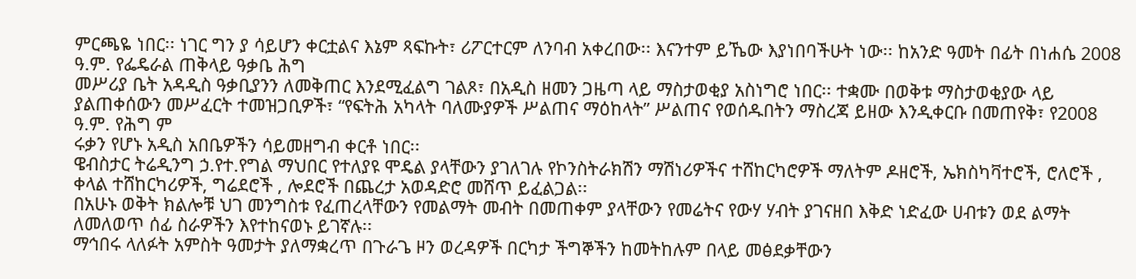ምርጫዬ ነበር፡፡ ነገር ግን ያ ሳይሆን ቀርቷልና እኔም ጻፍኩት፣ ሪፖርተርም ለንባብ አቀረበው፡፡ እናንተም ይኼው እያነበባችሁት ነው፡፡ ከአንድ ዓመት በፊት በነሐሴ 2008 ዓ.ም. የፌዴራል ጠቅላይ ዓቃቤ ሕግ
መሥሪያ ቤት አዳዲስ ዓቃቢያንን ለመቅጠር እንደሚፈልግ ገልጾ፣ በአዲስ ዘመን ጋዜጣ ላይ ማስታወቂያ አስነግሮ ነበር፡፡ ተቋሙ በወቅቱ ማስታወቂያው ላይ ያልጠቀሰውን መሥፈርት ተመዝጋቢዎች፣ “የፍትሕ አካላት ባለሙያዎች ሥልጠና ማዕከላት” ሥልጠና የወሰዱበትን ማስረጃ ይዘው እንዲቀርቡ በመጠየቅ፣ የ2008 ዓ.ም. የሕግ ም
ሩቃን የሆኑ አዲስ አበቤዎችን ሳይመዘግብ ቀርቶ ነበር፡፡
ዌብስታር ትሬዲንግ ኃ.የተ.የግል ማህበር የተለያዩ ሞዴል ያላቸውን ያገለገሉ የኮንስትራክሽን ማሽነሪዎችና ተሸከርካሮዎች ማለትም ዶዘሮች, ኤክስካቫተሮች, ሮለሮች , ቀላል ተሸከርካሪዎች, ግሬደሮች , ሎደሮች በጨረታ አወዳድሮ መሸጥ ይፈልጋል፡፡
በአሁኑ ወቅት ክልሎቹ ህገ መንግስቱ የፈጠረላቸውን የመልማት መብት በመጠቀም ያላቸውን የመሬትና የውሃ ሃብት ያገናዘበ እቅድ ነድፈው ሀብቱን ወደ ልማት ለመለወጥ ሰፊ ስራዎችን እየተከናወኑ ይገኛሉ፡፡
ማኅበሩ ላለፉት አምስት ዓመታት ያለማቋረጥ በጉራጌ ዞን ወረዳዎች በርካታ ችግኞችን ከመትከሉም በላይ መፅደቃቸውን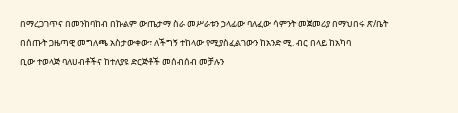በማረጋገጥና በመንከባከብ በኩልም ውጤታማ ስራ መሥራቱን ኃላፊው ባለፈው ሳምንት መጀመሪያ በማህበሩ ጽ/ቤት በሰጡት ጋዜጣዊ መግለጫ አስታውቀው፣ ለችግኝ ተከላው የሚያስፈልገውን ከአንድ ሚ. ብር በላይ ከአካባ
ቢው ተወላጅ ባለሀብቶችና ከተለያዩ ድርጅቶች መሰብሰብ መቻሉን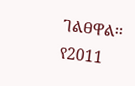ገልፀዋል፡፡
የ2011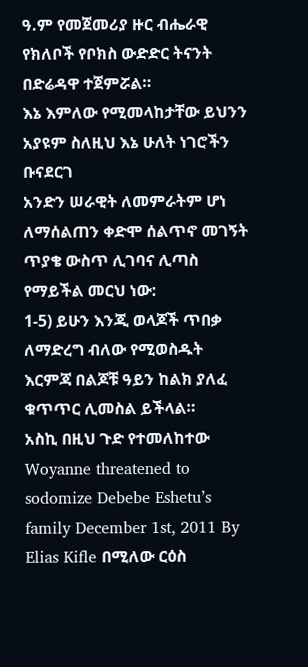ዓ.ም የመጀመሪያ ዙር ብሔራዊ የክለቦች የቦክስ ውድድር ትናንት በድሬዳዋ ተጀምሯል።
እኔ እምለው የሚመላከታቸው ይህንን አያዩም ስለዚህ እኔ ሁለት ነገሮችን ቡናደርገ
አንድን ሠራዊት ለመምራትም ሆነ ለማሰልጠን ቀድሞ ሰልጥኖ መገኝት ጥያቄ ውስጥ ሊገባና ሊጣስ የማይችል መርህ ነው:
1-5) ይሁን እንጂ ወላጆች ጥበቃ ለማድረግ ብለው የሚወስዱት እርምጃ በልጆቹ ዓይን ከልክ ያለፈ ቁጥጥር ሊመስል ይችላል።
አስኪ በዚህ ጉድ የተመለከተው Woyanne threatened to sodomize Debebe Eshetu’s family December 1st, 2011 By Elias Kifle በሚለው ርዕስ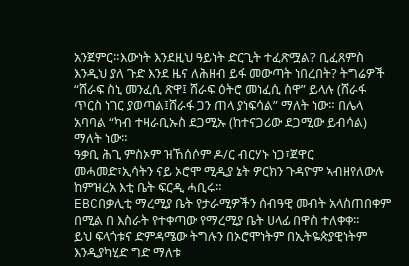አንጀምር።እውነት እንደዚህ ዓይነት ድርጊት ተፈጽሟል? ቢፈጸምስ እንዲህ ያለ ጉድ እንደ ዜና ለሕዘብ ይፋ መውጣት ነበረበት? ትግሬዎች
“ሸራፍ ስኒ መንፈሲ ጽዋ፤ ሸራፍ ዕትሮ መነፈሲ ስዋ” ይላሉ (ሸራፋ ጥርስ ነገር ያወጣል፤ሸራፋ ጋን ጠላ ያነፍሳል” ማለት ነው። በሌላ አባባል “ካብ ተዛራቢኡስ ደጋሚኡ (ከተናጋሪው ደጋሚው ይብሳል) ማለት ነው።
ዓቃቢ ሕጊ ምስኦም ዝኸሰሶም ዶ/ር ብርሃኑ ነጋ፣ጀዋር መሓመድ፣ኢሳትን ናይ ኦሮሞ ሚዲያ ኔት ዎርክን ጉዳዮም ኣብዘየለውሉ ከምዝረአ እቲ ቤት ፍርዲ ሓቢሩ።
EBCበቃሊቲ ማረሚያ ቤት የታራሚዎችን ሰብዓዊ መብት አላስጠበቀም በሚል በ እስራት የተቀጣው የማረሚያ ቤት ሀላፊ በዋስ ተለቀቀ፡፡
ይህ ፍላጎቱና ድምዳሜው ትግሉን በኦሮሞነትም በኢትዬጵያዊነትም እንዲያካሂድ ግድ ማለቱ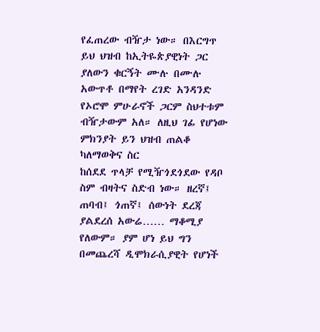የፈጠረው ብዥታ ነው። በእርግጥ ይህ ህዝብ ከኢትዬጵያዊነት ጋር ያለውን ቁርኝት ሙሉ በሙሉ አውጥቶ በማየት ረገድ አንዳንድ የኦሮሞ ምሁራኖች ጋርም ስህተቱም ብዥታውም አለ። ለዚህ ገፊ የሆነው ምክንያት ይን ህዝብ ጠልቆ ካለማወቅና ስር
ከሰደደ ጥላቻ የሚዥጎደጎደው የዳቦ ስም ብዛትና ስድብ ነው። ዘረኛ፤ ጠባብ፤ ጎጠኛ፤ ሰውነት ደረጃ ያልደረሰ አውሬ…… ማቆሚያ የለውም። ያም ሆነ ይህ ግን በመጨረሻ ዲሞክራሲያዊት የሆነች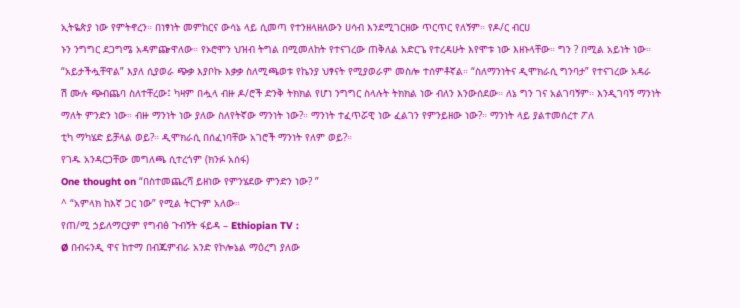ኢትዬጵያ ነው የምትኖረን። በነፃነት መምከርና ውሳኔ ላይ ሲመጣ የተንዘላዘለውን ሀሳብ እንደሚገርዘው ጥርጥር የለኝም። የዶ/ር ብርሀ
ኑን ንግግር ደጋግሜ አዳምጬዋለው። የኦሮሞን ህዝብ ትግል በሚመለከት የተናገረው ጠቅለል አድርጌ የተረዳሁት እየሞቱ ነው እዘኑላቸው። ግን ? በሚል አይነት ነው። “አይታችሗቸዋል” እያለ ሲያወራ ጭቃ እያቦኩ እቃቃ ስለሚጫወቱ የኬንያ ህፃናት የሚያወራም መስሎ ተሰምቶኛል። “ስለማንነትና ዲሞክራሲ ግንባታ” የተናገረው አዳራ
ሽ ሙሉ ጭብጨባ ስለተቸረው፤ ካዛም በሗላ ብዙ ዶ/ሮች ድንቅ ትክክል የሆነ ንግግር ስላሉት ትክክል ነው ብለን እንውሰደው። ለኔ ግን ገና አልገባኝም። እንዲገባኝ ማንነት ማለት ምንድን ነው። ብዙ ማንነት ነው ያለው ስለየትኛው ማንነት ነው?። ማንነት ተፈጥሯዊ ነው ፈልገን የምንይዘው ነው?። ማንነት ላይ ያልተመሰረተ ፖለ
ቲካ ማካሄድ ይቻላል ወይ?። ዲሞክራሲ በሰፈነባቸው አገሮች ማንነት የለም ወይ?።
የገዱ አንዳርጋቸው መግለጫ ሲተረጎም (ክንፉ አሰፋ)
One thought on “በስተመጨረሻ ይዘነው የምንሄደው ምንድን ነው? ”
^ “አምላክ ከእኛ ጋር ነው” የሚል ትርጉም አለው።
የጠ/ሚ ኃይለማርያም የግብፅ ጉብኝት ፋይዳ – Ethiopian TV :
Ø በብሩንዲ ዋና ከተማ በብጁምብራ አንድ የኮሎኔል ማዕረግ ያለው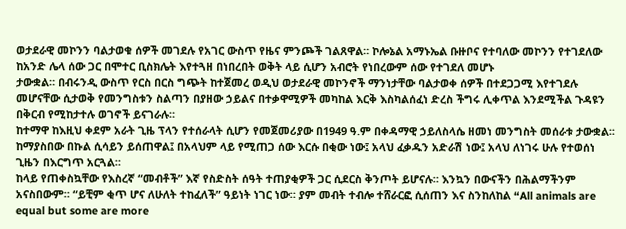ወታደራዊ መኮንን ባልታወቁ ሰዎች መገደሉ የአገር ውስጥ የዜና ምንጮች ገልጸዋል። ኮሎኔል አማኑኤል ቡዙቦና የተባለው መኮንን የተገደለው ከአንድ ሌላ ሰው ጋር በሞተር ቢስክሌት እየተጓዘ በነበረበት ወቅት ላይ ሲሆን አብሮት የነበረውም ሰው የተገደለ መሆኑ
ታውቋል። በብሩንዲ ውስጥ የርስ በርስ ግጭት ከተጀመረ ወዲህ ወታደራዊ መኮንኖች ማንነታቸው ባልታወቀ ሰዎች በተደጋጋሚ እየተገደሉ መሆናቸው ሲታወቅ የመንግስቱን ስልጣን በያዘው ኃይልና በተቃዋሚዎች መካከል እርቅ እስካልሰፈነ ድረስ ችግሩ ሊቀጥል እንደሚችል ጉዳዩን በቅርብ የሚከታተሉ ወገኖች ይናገራሉ።
ከተማዋ ከእዚህ ቀደም አራት ጊዜ ፕላን የተሰራላት ሲሆን የመጀመሪያው በ1949 ዓ.ም በቀዳማዊ ኃይለስላሴ ዘመነ መንግስት መሰራቱ ታውቋል፡፡
ከማያስበው በኩል ሲሳይን ይሰጠዋል፤ በአላህም ላይ የሚጠጋ ሰው እርሱ በቂው ነው፤ አላህ ፈቃዱን አድራሽ ነው፤ አላህ ለነገሩ ሁሉ የተወሰነ ጊዜን በእርግጥ አርጓል።
ከላይ የጠቀስኳቸው የእስረኛ “መብቶች” እኛ የስድስት ሰዓት ተጠያቂዎች ጋር ሲደርስ ቅንጦት ይሆናሉ። እንኳን በውናችን በሕልማችንም አናስበውም። “ይቺም ቂጥ ሆና ለሁለት ተከፈለች” ዓይነት ነገር ነው። ያም መብት ተብሎ ተሸራርፎ ሲሰጠን እና ስንከለከል “All animals are equal but some are more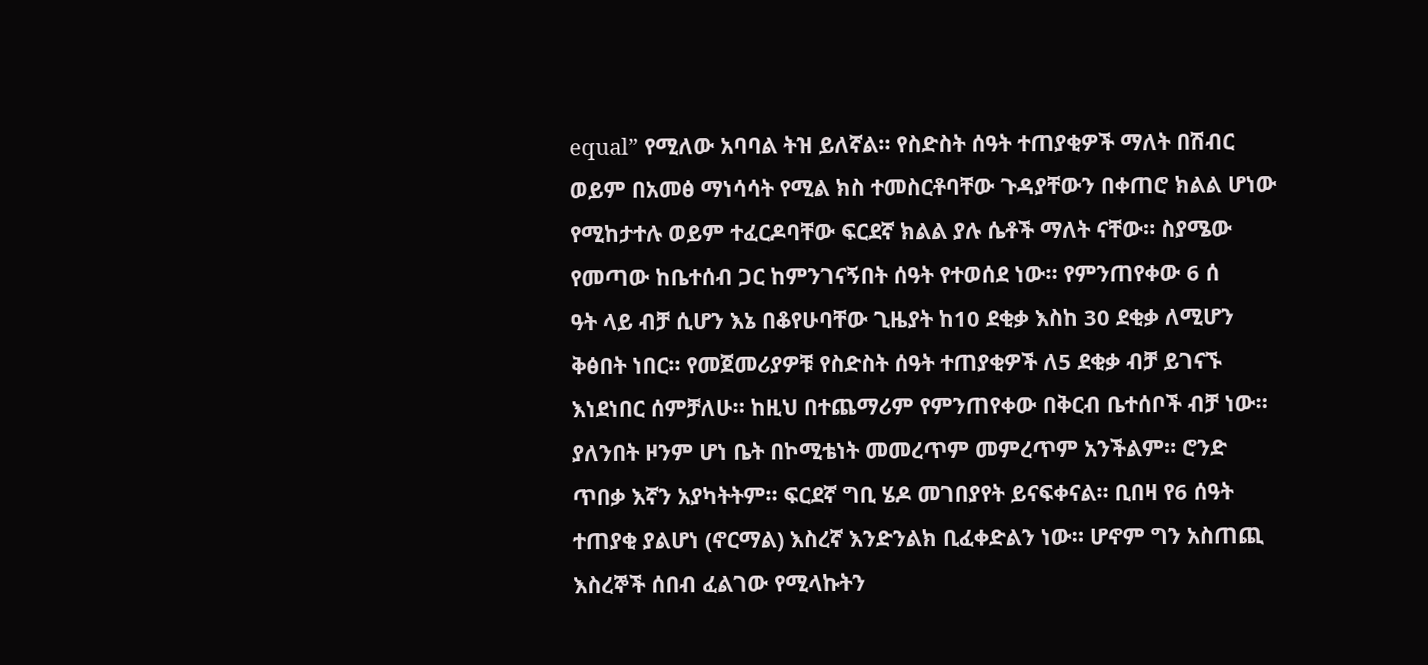equal” የሚለው አባባል ትዝ ይለኛል። የስድስት ሰዓት ተጠያቂዎች ማለት በሽብር ወይም በአመፅ ማነሳሳት የሚል ክስ ተመስርቶባቸው ጉዳያቸውን በቀጠሮ ክልል ሆነው የሚከታተሉ ወይም ተፈርዶባቸው ፍርደኛ ክልል ያሉ ሴቶች ማለት ናቸው። ስያሜው የመጣው ከቤተሰብ ጋር ከምንገናኝበት ሰዓት የተወሰደ ነው። የምንጠየቀው 6 ሰ
ዓት ላይ ብቻ ሲሆን እኔ በቆየሁባቸው ጊዜያት ከ10 ደቂቃ እስከ 30 ደቂቃ ለሚሆን ቅፅበት ነበር። የመጀመሪያዎቹ የስድስት ሰዓት ተጠያቂዎች ለ5 ደቂቃ ብቻ ይገናኙ እነደነበር ሰምቻለሁ። ከዚህ በተጨማሪም የምንጠየቀው በቅርብ ቤተሰቦች ብቻ ነው። ያለንበት ዞንም ሆነ ቤት በኮሚቴነት መመረጥም መምረጥም አንችልም። ሮንድ
ጥበቃ እኛን አያካትትም። ፍርደኛ ግቢ ሄዶ መገበያየት ይናፍቀናል። ቢበዛ የ6 ሰዓት ተጠያቂ ያልሆነ (ኖርማል) እስረኛ እንድንልክ ቢፈቀድልን ነው። ሆኖም ግን አስጠጪ እስረኞች ሰበብ ፈልገው የሚላኩትን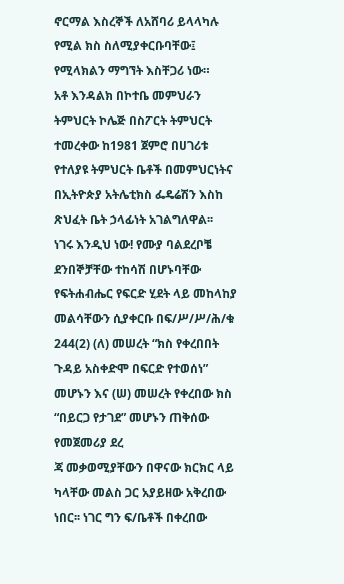ኖርማል እስረኞች ለአሸባሪ ይላላካሉ የሚል ክስ ስለሚያቀርቡባቸው፤ የሚላክልን ማግኘት እስቸጋሪ ነው።
አቶ እንዳልክ በኮተቤ መምህራን ትምህርት ኮሌጅ በስፖርት ትምህርት ተመረቀው ከ1981 ጀምሮ በሀገሪቱ የተለያዩ ትምህርት ቤቶች በመምህርነትና በኢትዮጵያ አትሌቲክስ ፌዴሬሽን እስከ ጽህፈት ቤት ኃላፊነት አገልግለዋል፡፡
ነገሩ እንዲህ ነው! የሙያ ባልደረቦቼ ደንበኞቻቸው ተከሳሽ በሆኑባቸው የፍትሐብሔር የፍርድ ሂደት ላይ መከላከያ መልሳቸውን ሲያቀርቡ በፍ/ሥ/ሥ/ሕ/ቁ 244(2) (ለ) መሠረት “ክስ የቀረበበት ጉዳይ አስቀድሞ በፍርድ የተወሰነ” መሆኑን እና (ሠ) መሠረት የቀረበው ክስ “በይርጋ የታገደ” መሆኑን ጠቅሰው የመጀመሪያ ደረ
ጃ መቃወሚያቸውን በዋናው ክርክር ላይ ካላቸው መልስ ጋር አያይዘው አቅረበው ነበር፡፡ ነገር ግን ፍ/ቤቶች በቀረበው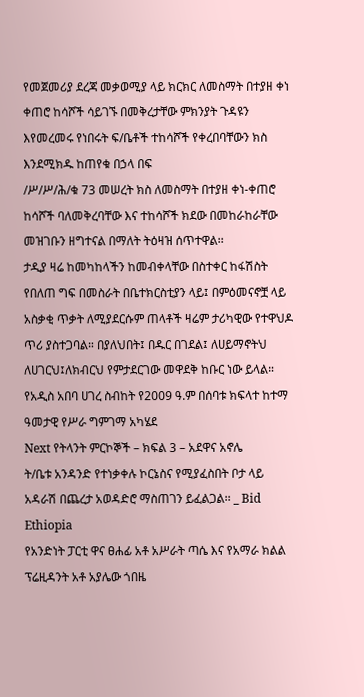የመጀመሪያ ደረጃ መቃወሚያ ላይ ክርክር ለመስማት በተያዘ ቀነ ቀጠሮ ከሳሾች ሳይገኙ በመቅረታቸው ምክንያት ጉዳዩን እየመረመሩ የነበሩት ፍ/ቤቶች ተከሳሾች የቀረበባቸውን ክስ እንደሚክዱ ከጠየቁ በኃላ በፍ
/ሥ/ሥ/ሕ/ቁ 73 መሠረት ክስ ለመስማት በተያዘ ቀነ-ቀጠሮ ከሳሾች ባለመቅረባቸው እና ተከሳሾች ክደው በመከራከራቸው መዝገቡን ዘግተናል በማለት ትዕዛዝ ሰጥተዋል፡፡
ታዲያ ዛሬ ከመካከላችን ከመብቀላቸው በስተቀር ከፋሽስት የበለጠ ግፍ በመስራት በቤተክርስቲያን ላይ፤ በምዕመናኖቿ ላይ አስቃቂ ጥቃት ለሚያደርሱም ጠላቶች ዛሬም ታሪካዊው የተዋህዶ ጥሪ ያስተጋባል። በያለህበት፤ በዱር በገደል፤ ለሀይማኖትህ ለሀገርህ፤ለክብርህ የምታደርገው መዋደቅ ከቡር ነው ይላል።
የአዲስ አበባ ሀገረ ስብከት የ2009 ዓ.ም በሰባቱ ክፍላተ ከተማ ዓመታዊ የሥራ ግምገማ አካሄደ
Next የትላንት ምርኮኞች – ክፍል 3 – አደዋና አኖሌ
ት/ቤቱ አንዳንድ የተነቃቀሉ ኮርኔስና የሚያፈስበት ቦታ ላይ አዳራሽ በጨረታ አወዳድሮ ማስጠገን ይፈልጋል፡፡ _ Bid Ethiopia
የአንድነት ፓርቲ ዋና ፀሐፊ አቶ አሥራት ጣሴ እና የአማራ ክልል ፕሬዚዳንት አቶ አያሌው ጎበዜ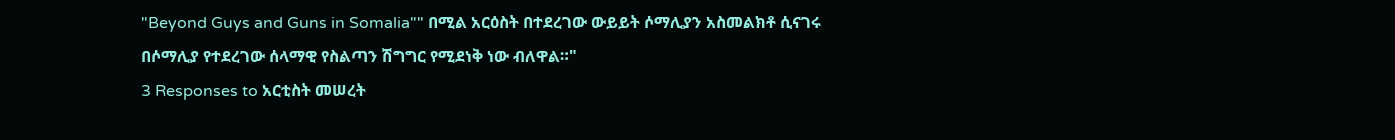"Beyond Guys and Guns in Somalia"" በሚል አርዕስት በተደረገው ውይይት ሶማሊያን አስመልክቶ ሲናገሩ በሶማሊያ የተደረገው ሰላማዊ የስልጣን ሽግግር የሚደነቅ ነው ብለዋል።"
3 Responses to አርቲስት መሠረት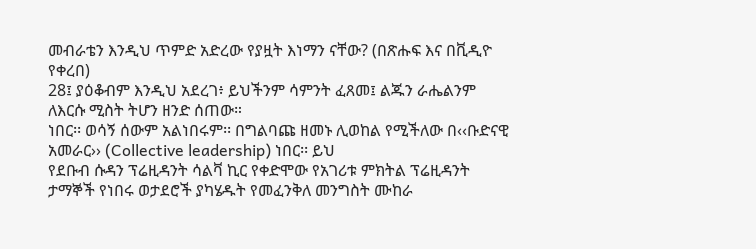መብራቴን እንዲህ ጥምድ አድረው የያዟት እነማን ናቸው? (በጽሑፍ እና በቪዲዮ የቀረበ)
28፤ ያዕቆብም እንዲህ አደረገ፥ ይህችንም ሳምንት ፈጸመ፤ ልጁን ራሔልንም ለእርሱ ሚስት ትሆን ዘንድ ሰጠው።
ነበር፡፡ ወሳኝ ሰውም አልነበሩም፡፡ በግልባጩ ዘመኑ ሊወከል የሚችለው በ‹‹ቡድናዊ አመራር›› (Collective leadership) ነበር፡፡ ይህ
የደቡብ ሱዳን ፕሬዚዳንት ሳልቫ ኪር የቀድሞው የአገሪቱ ምክትል ፕሬዚዳንት ታማኞች የነበሩ ወታደሮች ያካሄዱት የመፈንቅለ መንግስት ሙከራ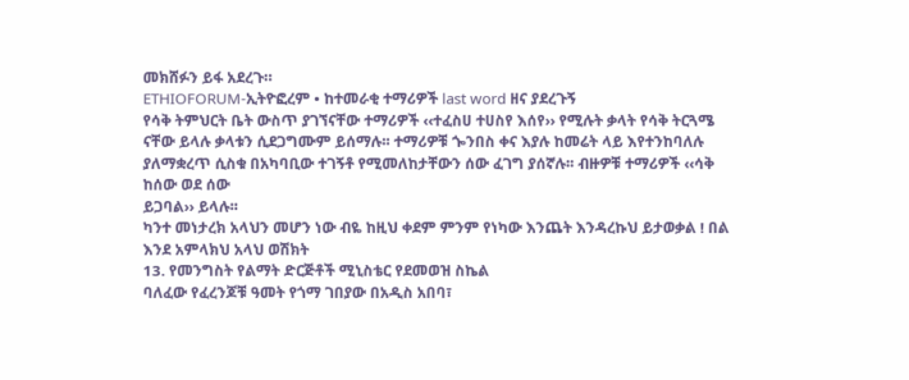መክሸፉን ይፋ አደረጉ።
ETHIOFORUM-ኢትዮፎረም • ከተመራቂ ተማሪዎች last word ዘና ያደረጉኝ
የሳቅ ትምህርት ቤት ውስጥ ያገኘናቸው ተማሪዎች ‹‹ተፈስሀ ተሀስየ እሰየ›› የሚሉት ቃላት የሳቅ ትርጓሜ ናቸው ይላሉ ቃላቱን ሲደጋግሙም ይሰማሉ፡፡ ተማሪዎቹ ጐንበስ ቀና እያሉ ከመሬት ላይ እየተንከባለሉ ያለማቋረጥ ሲስቁ በአካባቢው ተገኝቶ የሚመለከታቸውን ሰው ፈገግ ያሰኛሉ፡፡ ብዙዎቹ ተማሪዎች ‹‹ሳቅ ከሰው ወደ ሰው
ይጋባል›› ይላሉ፡፡
ካንተ መነታረክ አላህን መሆን ነው ብዬ ከዚህ ቀደም ምንም የነካው እንጨት እንዳረኩህ ይታወቃል ! በል እንደ አምላክህ አላህ ወሽክት
13. የመንግስት የልማት ድርጅቶች ሚኒስቴር የደመወዝ ስኬል
ባለፈው የፈረንጆቹ ዓመት የጎማ ገበያው በአዲስ አበባ፣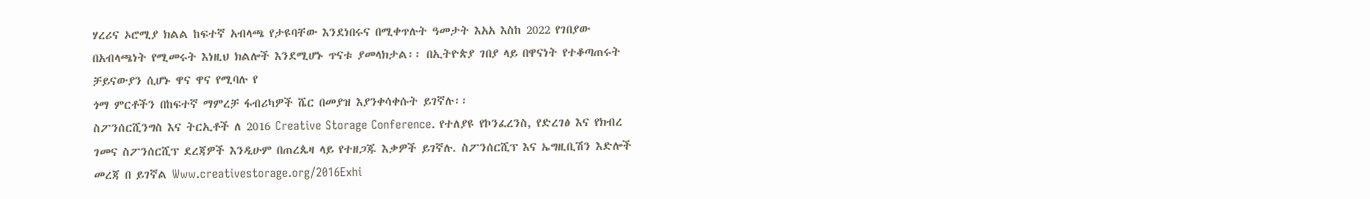ሃረሪና ኦሮሚያ ክልል ከፍተኛ አብላጫ የታዩባቸው እንደነበሩና በሚቀጥሉት ዓመታት እአአ እስከ 2022 የገበያው በአብላጫነት የሚመሩት እነዚህ ክልሎች እንደሚሆኑ ጥናቱ ያመላክታል፡፡ በኢትዮጵያ ገበያ ላይ በዋናነት የተቆጣጠሩት ቻይናውያን ሲሆኑ ዋና ዋና የሚባሉ የ
ጎማ ምርቶችን በከፍተኛ ማምረቻ ፋብሪካዎች ሼር በመያዝ እያንቀሳቀሱት ይገኛሉ፡፡
ስፖንሰርሺንግስ እና ትርኢቶች ለ 2016 Creative Storage Conference. የተለያዩ የኮንፈረንስ, የድረገፅ እና የክብረ ገመና ስፖንሰርሺፕ ደረጃዎች እንዲሁም በጠረጴዛ ላይ የተዘጋጁ እቃዎች ይገኛሉ. ስፖንሰርሺፕ እና ኤግዚቢሽን እድሎች መረጃ በ ይገኛል Www.creativestorage.org/2016Exhi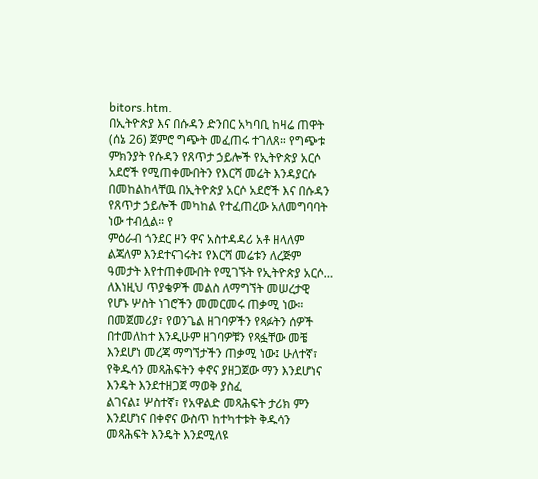bitors.htm.
በኢትዮጵያ እና በሱዳን ድንበር አካባቢ ከዛሬ ጠዋት (ሰኔ 26) ጀምሮ ግጭት መፈጠሩ ተገለጸ። የግጭቱ ምክንያት የሱዳን የጸጥታ ኃይሎች የኢትዮጵያ አርሶ አደሮች የሚጠቀሙበትን የእርሻ መሬት እንዳያርሱ በመከልከላቸዉ በኢትዮጵያ አርሶ አደሮች እና በሱዳን የጸጥታ ኃይሎች መካከል የተፈጠረው አለመግባባት ነው ተብሏል። የ
ምዕራብ ጎንደር ዞን ዋና አስተዳዳሪ አቶ ዘላለም ልጃለም እንደተናገሩት፤ የእርሻ መሬቱን ለረጅም ዓመታት እየተጠቀሙበት የሚገኙት የኢትዮጵያ አርሶ…
ለእነዚህ ጥያቄዎች መልስ ለማግኘት መሠረታዊ የሆኑ ሦስት ነገሮችን መመርመሩ ጠቃሚ ነው። በመጀመሪያ፣ የወንጌል ዘገባዎችን የጻፉትን ሰዎች በተመለከተ እንዲሁም ዘገባዎቹን የጻፏቸው መቼ እንደሆነ መረጃ ማግኘታችን ጠቃሚ ነው፤ ሁለተኛ፣ የቅዱሳን መጻሕፍትን ቀኖና ያዘጋጀው ማን እንደሆነና እንዴት እንደተዘጋጀ ማወቅ ያስፈ
ልገናል፤ ሦስተኛ፣ የአዋልድ መጻሕፍት ታሪክ ምን እንደሆነና በቀኖና ውስጥ ከተካተቱት ቅዱሳን መጻሕፍት እንዴት እንደሚለዩ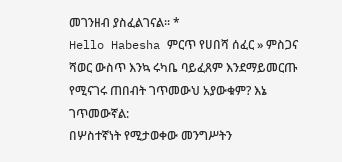መገንዘብ ያስፈልገናል። *
Hello Habesha ምርጥ የሀበሻ ሰፈር » ምስጋና
ሻወር ውስጥ እንኳ ሩካቤ ባይፈጸም እንደማይመርጡ የሚናገሩ ጠበብት ገጥመውህ አያውቁም? እኔ ገጥመውኛል:
በሦስተኛነት የሚታወቀው መንግሥትን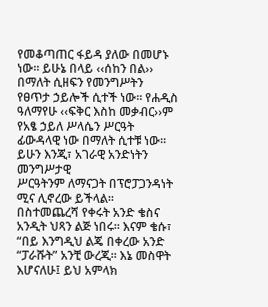የመቆጣጠር ፋይዳ ያለው በመሆኑ ነው፡፡ ይሁኔ በላይ ‹‹ሰከን በል›› በማለት ሲዘፍን የመንግሥትን የፀጥታ ኃይሎች ሲተች ነው፡፡ የሐዲስ ዓለማየሁ ‹‹ፍቅር እስከ መቃብር››ም የአፄ ኃይለ ሥላሴን ሥርዓት ፊውዳላዊ ነው በማለት ሲተቹ ነው፡፡ ይሁን እንጂ፣ አገራዊ አንድነትን መንግሥታዊ
ሥርዓትንም ለማናጋት በፕሮፓጋንዳነት ሚና ሊኖረው ይችላል፡፡
በስተመጨረሻ የቀሩት አንድ ቄስና አንዲት ህጻን ልጅ ነበሩ። እናም ቄሱ፣ “በይ እንግዲህ ልጄ በቀረው አንድ “ፓራሹት” አንቺ ውረጂ። እኔ መስዋት እሆናለሁ፤ ይህ አምላክ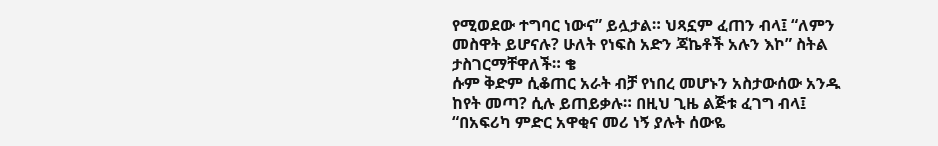የሚወደው ተግባር ነውና” ይሏታል። ህጻኗም ፈጠን ብላ፤ “ለምን መስዋት ይሆናሉ? ሁለት የነፍስ አድን ጃኬቶች አሉን እኮ” ስትል ታስገርማቸዋለች። ቄ
ሱም ቅድም ሲቆጠር አራት ብቻ የነበረ መሆኑን አስታውሰው አንዱ ከየት መጣ? ሲሉ ይጠይቃሉ። በዚህ ጊዜ ልጅቱ ፈገግ ብላ፤ “በአፍሪካ ምድር አዋቂና መሪ ነኝ ያሉት ሰውዬ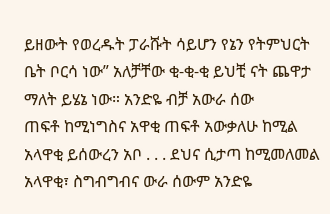ይዘውት የወረዱት ፓራሹት ሳይሆን የኔን የትምህርት ቤት ቦርሳ ነው” አለቻቸው ቂ-ቂ-ቂ ይህቺ ናት ጨዋታ ማለት ይሄኔ ነው። አንድዬ ብቻ አውራ ሰው
ጠፍቶ ከሚነግስና አዋቂ ጠፍቶ አውቃለሁ ከሚል አላዋቂ ይሰውረን አቦ . . . ደህና ሲታጣ ከሚመለመል አላዋቂ፣ ስግብግብና ውራ ሰውም አንድዬ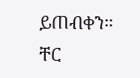ይጠብቀን። ቸር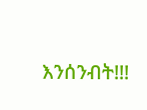እንሰንብት!!!